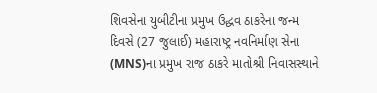શિવસેના યુબીટીના પ્રમુખ ઉદ્ધવ ઠાકરેના જન્મ દિવસે (27 જુલાઈ) મહારાષ્ટ્ર નવનિર્માણ સેના (MNS)ના પ્રમુખ રાજ ઠાકરે માતોશ્રી નિવાસસ્થાને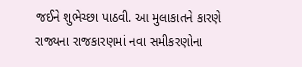જઈને શુભેચ્છા પાઠવી. આ મુલાકાતને કારણે રાજ્યના રાજકારણમાં નવા સમીકરણોના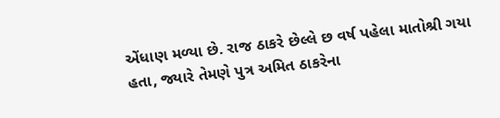એંધાણ મળ્યા છે. રાજ ઠાકરે છેલ્લે છ વર્ષ પહેલા માતોશ્રી ગયા હતા, જ્યારે તેમણે પુત્ર અમિત ઠાકરેના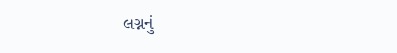લગ્નનું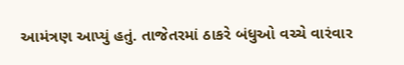આમંત્રણ આપ્યું હતું. તાજેતરમાં ઠાકરે બંધુઓ વચ્ચે વારંવાર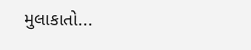મુલાકાતો...